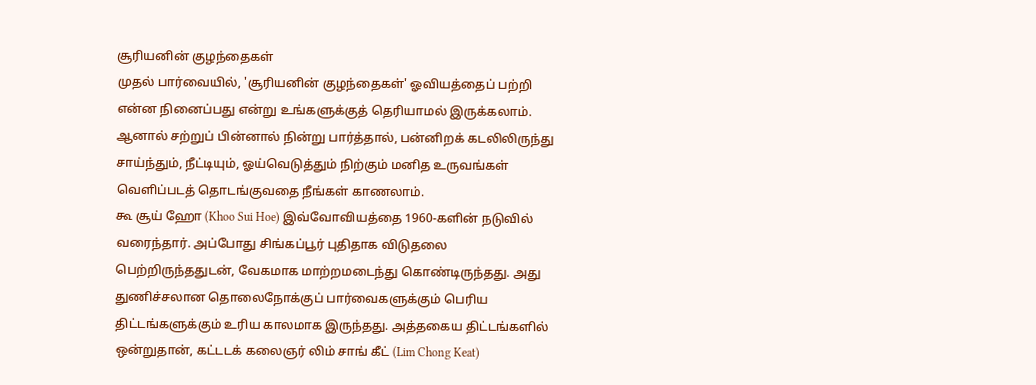சூரியனின் குழந்தைகள்
முதல் பார்வையில், 'சூரியனின் குழந்தைகள்' ஓவியத்தைப் பற்றி என்ன நினைப்பது என்று உங்களுக்குத் தெரியாமல் இருக்கலாம். ஆனால் சற்றுப் பின்னால் நின்று பார்த்தால், பன்னிறக் கடலிலிருந்து சாய்ந்தும், நீட்டியும், ஓய்வெடுத்தும் நிற்கும் மனித உருவங்கள் வெளிப்படத் தொடங்குவதை நீங்கள் காணலாம்.
கூ சூய் ஹோ (Khoo Sui Hoe) இவ்வோவியத்தை 1960-களின் நடுவில் வரைந்தார். அப்போது சிங்கப்பூர் புதிதாக விடுதலை பெற்றிருந்ததுடன், வேகமாக மாற்றமடைந்து கொண்டிருந்தது. அது துணிச்சலான தொலைநோக்குப் பார்வைகளுக்கும் பெரிய திட்டங்களுக்கும் உரிய காலமாக இருந்தது. அத்தகைய திட்டங்களில் ஒன்றுதான், கட்டடக் கலைஞர் லிம் சாங் கீட் (Lim Chong Keat)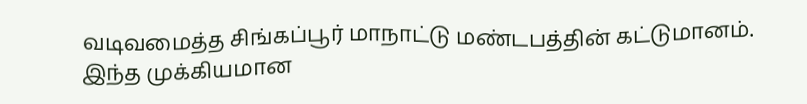வடிவமைத்த சிங்கப்பூர் மாநாட்டு மண்டபத்தின் கட்டுமானம். இந்த முக்கியமான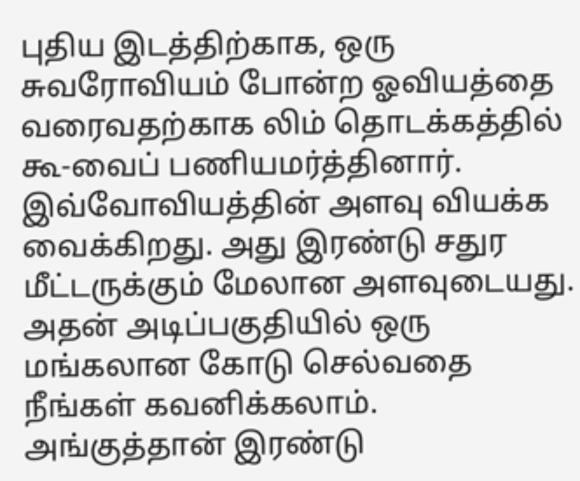புதிய இடத்திற்காக, ஒரு சுவரோவியம் போன்ற ஓவியத்தை வரைவதற்காக லிம் தொடக்கத்தில் கூ-வைப் பணியமர்த்தினார்.
இவ்வோவியத்தின் அளவு வியக்க வைக்கிறது. அது இரண்டு சதுர மீட்டருக்கும் மேலான அளவுடையது. அதன் அடிப்பகுதியில் ஒரு மங்கலான கோடு செல்வதை நீங்கள் கவனிக்கலாம். அங்குத்தான் இரண்டு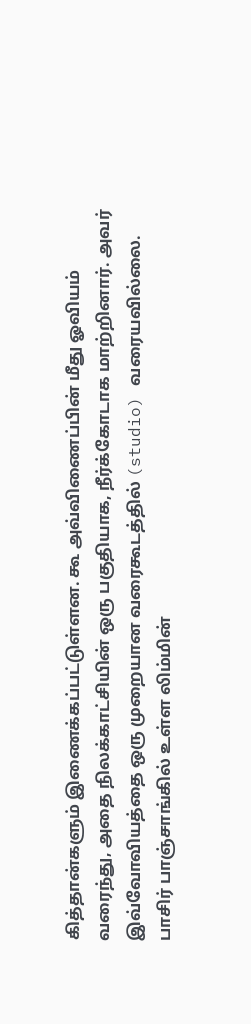கித்தான்களும் இணைக்கப்பட்டுள்ளன. கூ அவ்விணைப்பின் மீது ஓவியம் வரைந்து, அதை நிலக்காட்சியின் ஒரு பகுதியாக, நீர்க்கோடாக மாற்றினார். அவர் இவ்வோவியத்தை ஒரு முறையான வரைகூடத்தில் (studio) வரையவில்லை. பாசிர் பாஞ்சாங்கில் உள்ள லிம்மின்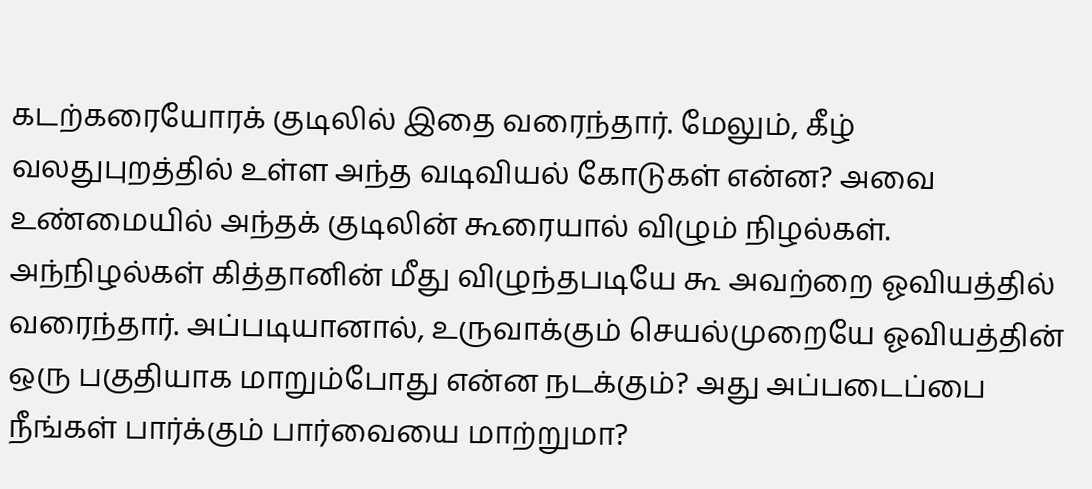கடற்கரையோரக் குடிலில் இதை வரைந்தார். மேலும், கீழ் வலதுபுறத்தில் உள்ள அந்த வடிவியல் கோடுகள் என்ன? அவை உண்மையில் அந்தக் குடிலின் கூரையால் விழும் நிழல்கள். அந்நிழல்கள் கித்தானின் மீது விழுந்தபடியே கூ அவற்றை ஓவியத்தில் வரைந்தார். அப்படியானால், உருவாக்கும் செயல்முறையே ஓவியத்தின் ஒரு பகுதியாக மாறும்போது என்ன நடக்கும்? அது அப்படைப்பை நீங்கள் பார்க்கும் பார்வையை மாற்றுமா?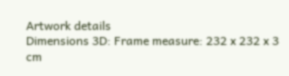Artwork details
Dimensions 3D: Frame measure: 232 x 232 x 3 cm